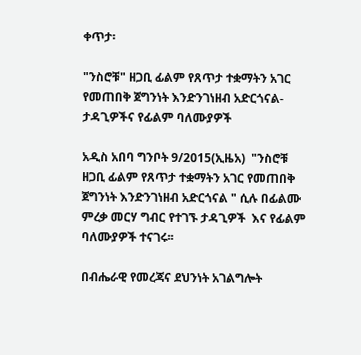ቀጥታ፡

"ንስሮቹ" ዘጋቢ ፊልም የጸጥታ ተቋማትን አገር የመጠበቅ ጀግንነት እንድንገነዘብ አድርጎናል- ታዳጊዎችና የፊልም ባለሙያዎች

አዲስ አበባ ግንቦት 9/2015(ኢዜአ)  "ንስሮቹ  ዘጋቢ ፊልም የጸጥታ ተቋማትን አገር የመጠበቅ ጀግንነት እንድንገነዘብ አድርጎናል " ሲሉ በፊልሙ ምረቃ መርሃ ግብር የተገኙ ታዳጊዎች  እና የፊልም ባለሙያዎች ተናገሩ፡፡

በብሔራዊ የመረጃና ደህንነት አገልግሎት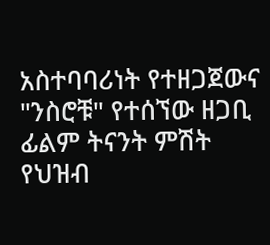አስተባባሪነት የተዘጋጀውና "ንስሮቹ" የተሰኘው ዘጋቢ ፊልም ትናንት ምሽት የህዝብ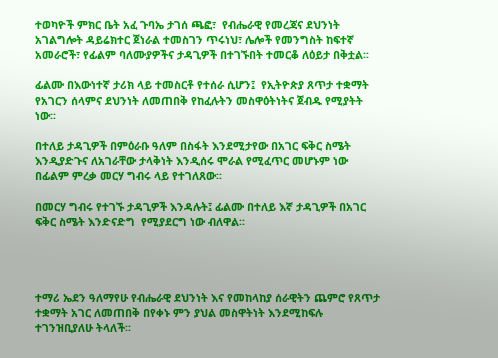ተወካዮች ምክር ቤት አፈ ጉባኤ ታገሰ ጫፎ፣  የብሔራዊ የመረጃና ደህንነት አገልግሎት ዳይሬክተር ጀነራል ተመስገን ጥሩነህ፣ ሌሎች የመንግስት ከፍተኛ አመራሮች፣ የፊልም ባለሙያዎችና ታዳጊዎች በተገኙበት ተመርቆ ለዕይታ በቅቷል፡፡

ፊልሙ በእውነተኛ ታሪክ ላይ ተመስርቶ የተሰራ ሲሆን፤  የኢትዮጵያ ጸጥታ ተቋማት የአገርን ሰላምና ደህንነት ለመጠበቅ የከፈሉትን መስዋዕትነትና ጀብዱ የሚያትት ነው፡፡

በተለይ ታዳጊዎች በምዕራቡ ዓለም በስፋት እንደሚታየው በአገር ፍቅር ስሜት እንዲያድጉና ለአገራቸው ታላቅነት እንዲሰሩ ሞራል የሚፈጥር መሆኑም ነው በፊልም ምረቃ መርሃ ግብሩ ላይ የተገለጸው፡፡

በመርሃ ግብሩ የተገኙ ታዳጊዎች እንዳሉት፤ ፊልሙ በተለይ እኛ ታዳጊዎች በአገር ፍቅር ስሜት እንድናድግ  የሚያደርግ ነው ብለዋል፡፡




ተማሪ ኤደን ዓለማየሁ የብሔራዊ ደህንነት እና የመከላከያ ሰራዊትን ጨምሮ የጸጥታ ተቋማት አገር ለመጠበቅ በየቀኑ ምን ያህል መስዋትነት እንደሚከፍሉ ተገንዝቢያለሁ ትላለች፡፡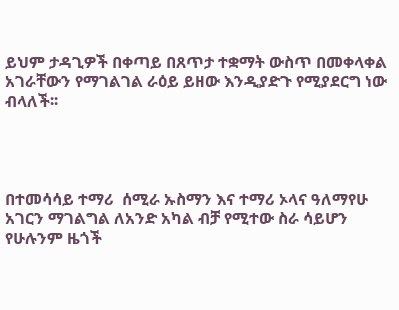ይህም ታዳጊዎች በቀጣይ በጸጥታ ተቋማት ውስጥ በመቀላቀል አገራቸውን የማገልገል ራዕይ ይዘው እንዲያድጉ የሚያደርግ ነው ብላለች፡፡




በተመሳሳይ ተማሪ  ሰሚራ ኡስማን እና ተማሪ ኦላና ዓለማየሁ አገርን ማገልግል ለአንድ አካል ብቻ የሚተው ስራ ሳይሆን የሁሉንም ዜጎች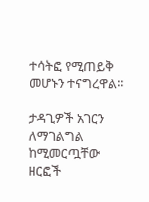ተሳትፎ የሚጠይቅ መሆኑን ተናግረዋል፡፡

ታዳጊዎች አገርን ለማገልግል ከሚመርጧቸው ዘርፎች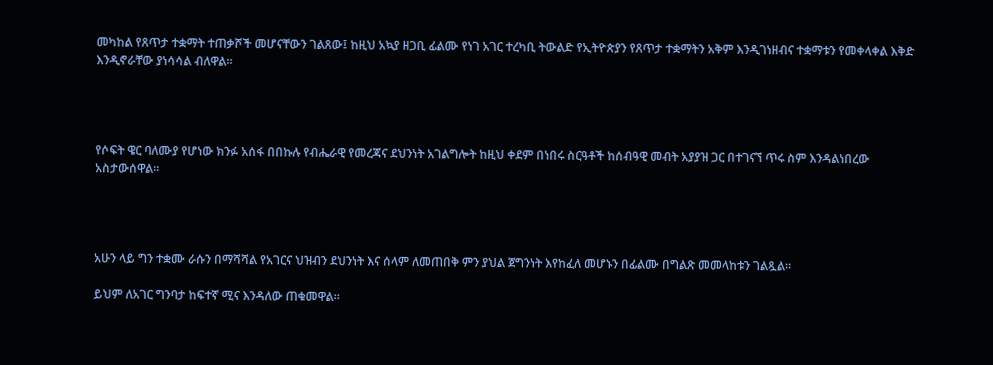መካከል የጸጥታ ተቋማት ተጠቃሾች መሆናቸውን ገልጸው፤ ከዚህ አኳያ ዘጋቢ ፊልሙ የነገ አገር ተረካቢ ትውልድ የኢትዮጵያን የጸጥታ ተቋማትን አቅም እንዲገነዘብና ተቋማቱን የመቀላቀል እቅድ እንዲኖራቸው ያነሳሳል ብለዋል፡፡




የሶፍት ዌር ባለሙያ የሆነው ክንፉ አሰፋ በበኩሉ የብሔራዊ የመረጃና ደህንነት አገልግሎት ከዚህ ቀደም በነበሩ ስርዓቶች ከሰብዓዊ መብት አያያዝ ጋር በተገናኘ ጥሩ ስም እንዳልነበረው አስታውሰዋል፡፡




አሁን ላይ ግን ተቋሙ ራሱን በማሻሻል የአገርና ህዝብን ደህንነት እና ሰላም ለመጠበቅ ምን ያህል ጀግንነት እየከፈለ መሆኑን በፊልሙ በግልጽ መመላከቱን ገልጿል፡፡

ይህም ለአገር ግንባታ ከፍተኛ ሚና እንዳለው ጠቁመዋል፡፡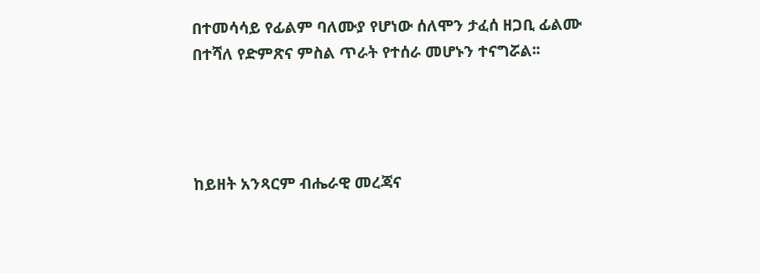በተመሳሳይ የፊልም ባለሙያ የሆነው ሰለሞን ታፈሰ ዘጋቢ ፊልሙ  በተሻለ የድምጽና ምስል ጥራት የተሰራ መሆኑን ተናግሯል፡፡




ከይዘት አንጻርም ብሔራዊ መረጃና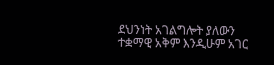ደህንነት አገልግሎት ያለውን ተቋማዊ አቅም እንዲሁም አገር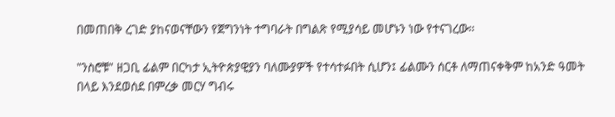በመጠበቅ ረገድ ያከናወናቸውን የጀግንነት ተግባራት በግልጽ የሚያሳይ መሆኑን ነው የተናገረው፡፡

"ንስሮቹ" ዘጋቢ ፊልም በርካታ ኢትዮጵያዊያን ባለሙያዎች የተሳተፉበት ሲሆን፤ ፊልሙን ሰርቶ ለማጠናቀቅም ከአንድ ዓመት በላይ እንደወሰደ በምረቃ መርሃ ግብሩ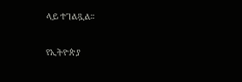ላይ ተገልጿል፡፡

የኢትዮጵያ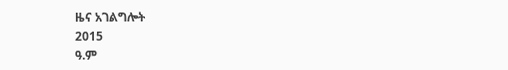ዜና አገልግሎት
2015
ዓ.ም